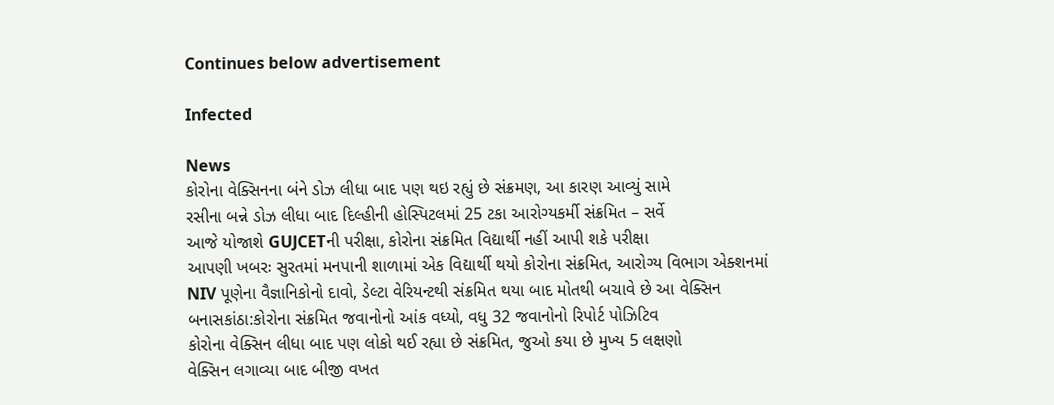Continues below advertisement

Infected

News
કોરોના વેક્સિનના બંને ડોઝ લીધા બાદ પણ થઇ રહ્યું છે સંક્રમણ, આ કારણ આવ્યું સામે
રસીના બન્ને ડોઝ લીધા બાદ દિલ્હીની હોસ્પિટલમાં 25 ટકા આરોગ્યકર્મી સંક્રમિત – સર્વે
આજે યોજાશે GUJCETની પરીક્ષા, કોરોના સંક્રમિત વિદ્યાર્થી નહીં આપી શકે પરીક્ષા
આપણી ખબરઃ સુરતમાં મનપાની શાળામાં એક વિદ્યાર્થી થયો કોરોના સંક્રમિત, આરોગ્ય વિભાગ એક્શનમાં
NIV પૂણેના વૈજ્ઞાનિકોનો દાવો, ડેલ્ટા વેરિયન્ટથી સંક્રમિત થયા બાદ મોતથી બચાવે છે આ વેક્સિન
બનાસકાંઠા:કોરોના સંક્રમિત જવાનોનો આંક વધ્યો, વધુ 32 જવાનોનો રિપોર્ટ પોઝિટિવ
કોરોના વેક્સિન લીધા બાદ પણ લોકો થઈ રહ્યા છે સંક્રમિત, જુઓ કયા છે મુખ્ય 5 લક્ષણો
વેક્સિન લગાવ્યા બાદ બીજી વખત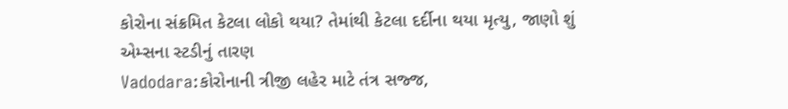કોરોના સંક્રમિત કેટલા લોકો થયા? તેમાંથી કેટલા દર્દીના થયા મૃત્યુ, જાણો શું એમ્સના સ્ટડીનું તારણ
Vadodara:કોરોનાની ત્રીજી લહેર માટે તંત્ર સજ્જ,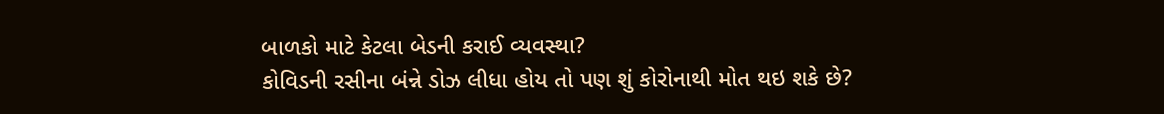બાળકો માટે કેટલા બેડની કરાઈ વ્યવસ્થા?
કોવિડની રસીના બંન્ને ડોઝ લીધા હોય તો પણ શું કોરોનાથી મોત થઇ શકે છે?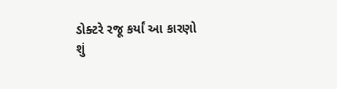ડોક્ટરે રજૂ કર્યાં આ કારણો
શું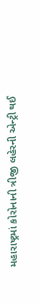મહારાષ્ટ્રમાં કોરોનાની ત્રીજી લહેરની એન્ટ્રી થઈ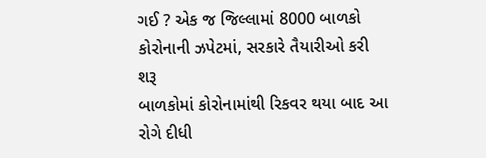ગઈ ? એક જ જિલ્લામાં 8000 બાળકો કોરોનાની ઝપેટમાં, સરકારે તૈયારીઓ કરી શરૂ
બાળકોમાં કોરોનામાંથી રિકવર થયા બાદ આ રોગે દીધી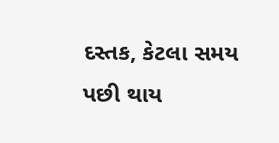દસ્તક, કેટલા સમય પછી થાય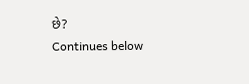છે?
Continues below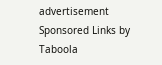advertisement
Sponsored Links by Taboola